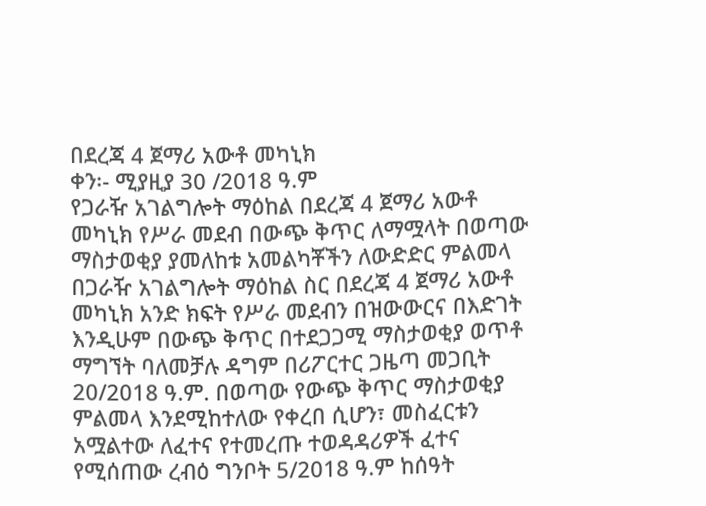በደረጃ 4 ጀማሪ አውቶ መካኒክ
ቀን፡- ሚያዚያ 30 /2018 ዓ.ም
የጋራዥ አገልግሎት ማዕከል በደረጃ 4 ጀማሪ አውቶ መካኒክ የሥራ መደብ በውጭ ቅጥር ለማሟላት በወጣው ማስታወቂያ ያመለከቱ አመልካቾችን ለውድድር ምልመላ
በጋራዥ አገልግሎት ማዕከል ስር በደረጃ 4 ጀማሪ አውቶ መካኒክ አንድ ክፍት የሥራ መደብን በዝውውርና በእድገት እንዲሁም በውጭ ቅጥር በተደጋጋሚ ማስታወቂያ ወጥቶ ማግኘት ባለመቻሉ ዳግም በሪፖርተር ጋዜጣ መጋቢት 20/2018 ዓ.ም. በወጣው የውጭ ቅጥር ማስታወቂያ ምልመላ እንደሚከተለው የቀረበ ሲሆን፣ መስፈርቱን አሟልተው ለፈተና የተመረጡ ተወዳዳሪዎች ፈተና የሚሰጠው ረብዕ ግንቦት 5/2018 ዓ.ም ከሰዓት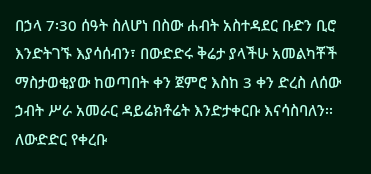በኃላ 7፡30 ሰዓት ስለሆነ በስው ሐብት አስተዳደር ቡድን ቢሮ እንድትገኙ እያሳሰብን፣ በውድድሩ ቅሬታ ያላችሁ አመልካቾች ማስታወቂያው ከወጣበት ቀን ጀምሮ እስከ 3 ቀን ድረስ ለሰው ኃብት ሥራ አመራር ዳይሬክቶሬት እንድታቀርቡ እናሳስባለን፡፡
ለውድድር የቀረቡ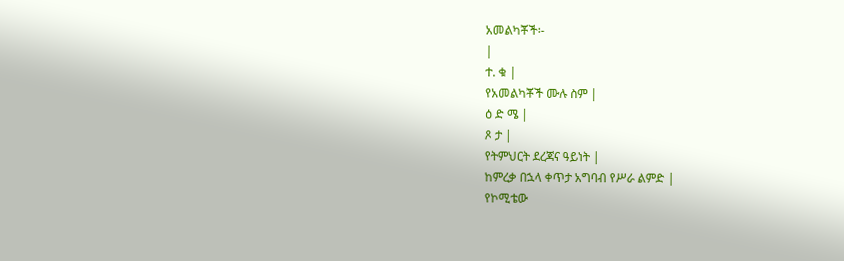አመልካቾች፡-
|
ተ. ቁ |
የአመልካቾች ሙሉ ስም |
ዕ ድ ሜ |
ጾ ታ |
የትምህርት ደረጃና ዓይነት |
ከምረቃ በኋላ ቀጥታ አግባብ የሥራ ልምድ |
የኮሚቴው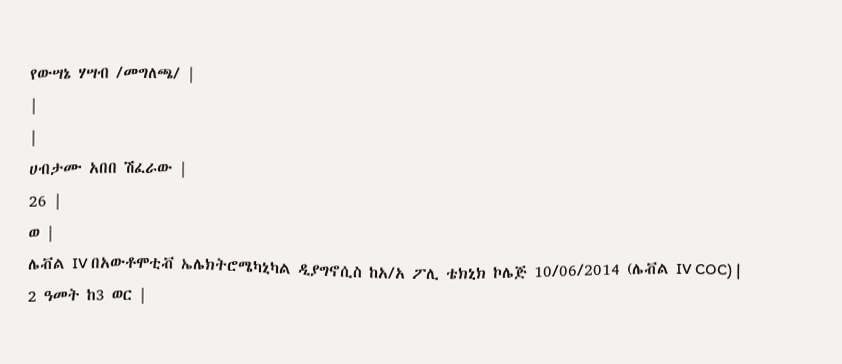የውሣኔ ሃሣብ /መግለጫ/ |
|
|
ሀብታሙ አበበ ሽፈራው |
26 |
ወ |
ሌቭል IV በአውቶሞቲቭ ኤሌክትሮሜካኒካል ዲያግኖሲስ ከአ/አ ፖሊ ቴክኒክ ኮሌጅ 10/06/2014 (ሌቭል IV COC) |
2 ዓመት ከ3 ወር |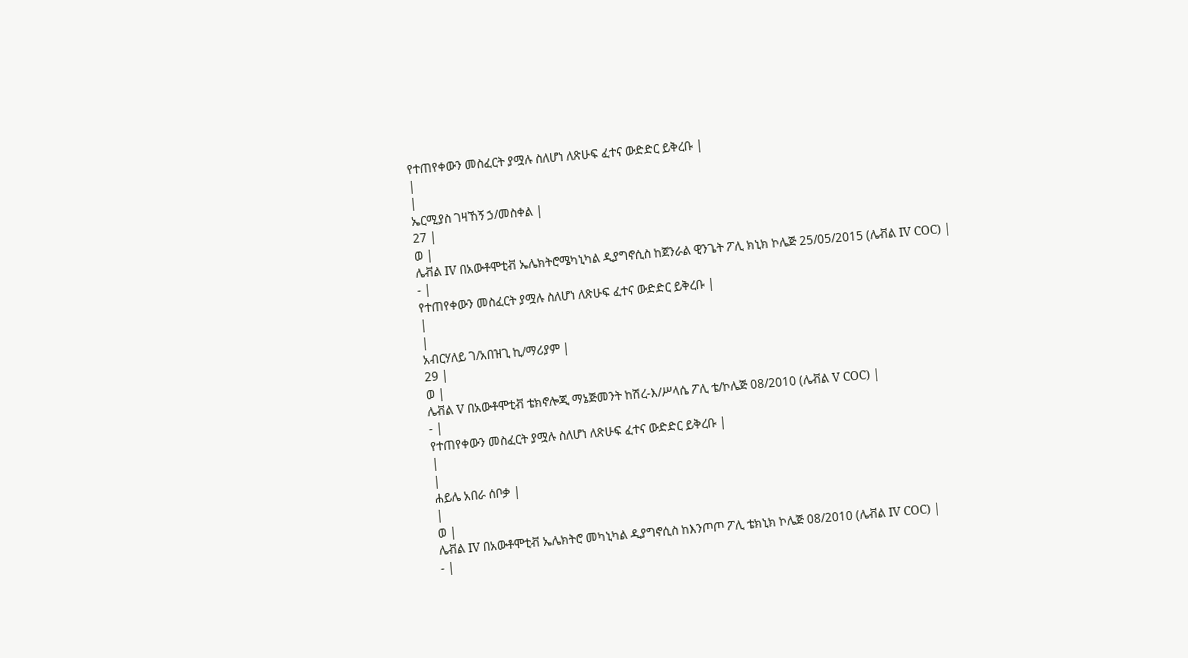የተጠየቀውን መስፈርት ያሟሉ ስለሆነ ለጽሁፍ ፈተና ውድድር ይቅረቡ |
|
|
ኤርሚያስ ገዛኸኝ ኃ/መስቀል |
27 |
ወ |
ሌቭል IV በአውቶሞቲቭ ኤሌክትሮሜካኒካል ዲያግኖሲስ ከጀንራል ዊንጌት ፖሊ ክኒክ ኮሌጅ 25/05/2015 (ሌቭል IV COC) |
- |
የተጠየቀውን መስፈርት ያሟሉ ስለሆነ ለጽሁፍ ፈተና ውድድር ይቅረቡ |
|
|
አብርሃለይ ገ/አበዝጊ ኪ/ማሪያም |
29 |
ወ |
ሌቭል V በአውቶሞቲቭ ቴክኖሎጂ ማኔጅመንት ከሽረ-እ/ሥላሴ ፖሊ ቴ/ኮሌጅ 08/2010 (ሌቭል V COC) |
- |
የተጠየቀውን መስፈርት ያሟሉ ስለሆነ ለጽሁፍ ፈተና ውድድር ይቅረቡ |
|
|
ሐይሌ አበራ ሰቦቃ |
|
ወ |
ሌቭል IV በአውቶሞቲቭ ኤሌክትሮ መካኒካል ዲያግኖሲስ ከእንጦጦ ፖሊ ቴክኒክ ኮሌጅ 08/2010 (ሌቭል IV COC) |
- |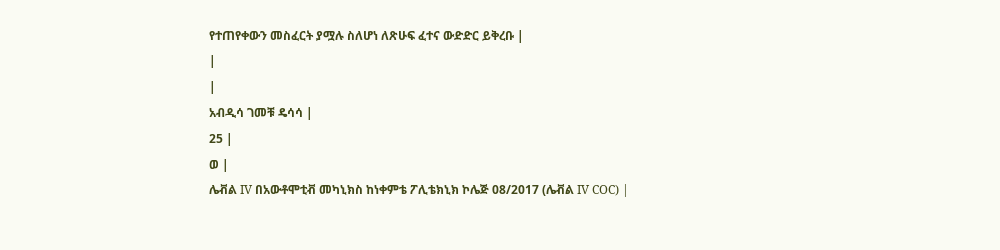የተጠየቀውን መስፈርት ያሟሉ ስለሆነ ለጽሁፍ ፈተና ውድድር ይቅረቡ |
|
|
አብዲሳ ገመቹ ዴሳሳ |
25 |
ወ |
ሌቭል IV በአውቶሞቲቭ መካኒክስ ከነቀምቴ ፖሊቴክኒክ ኮሌጅ 08/2017 (ሌቭል IV COC) |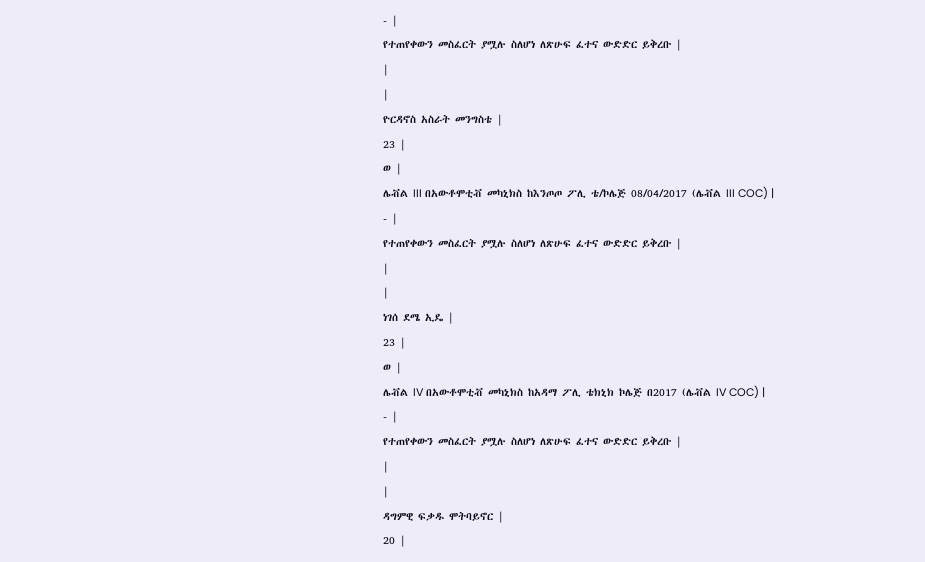- |
የተጠየቀውን መስፈርት ያሟሉ ስለሆነ ለጽሁፍ ፈተና ውድድር ይቅረቡ |
|
|
ዮርዳኖስ አስራት መንግስቴ |
23 |
ወ |
ሌቭል III በአውቶሞቲቭ መካኒክስ ከእንጦጦ ፖሊ ቴ/ኮሌጅ 08/04/2017 (ሌቭል III COC) |
- |
የተጠየቀውን መስፈርት ያሟሉ ስለሆነ ለጽሁፍ ፈተና ውድድር ይቅረቡ |
|
|
ነገሰ ደሜ ኢዴ |
23 |
ወ |
ሌቭል IV በአውቶሞቲቭ መካኒክስ ከአዳማ ፖሊ ቴክኒክ ኮሌጅ በ2017 (ሌቭል IV COC) |
- |
የተጠየቀውን መስፈርት ያሟሉ ስለሆነ ለጽሁፍ ፈተና ውድድር ይቅረቡ |
|
|
ዳግምዊ ፍቃዱ ሞትባይኖር |
20 |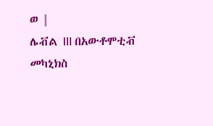ወ |
ሌቭል III በአውቶሞቲቭ መካኒክስ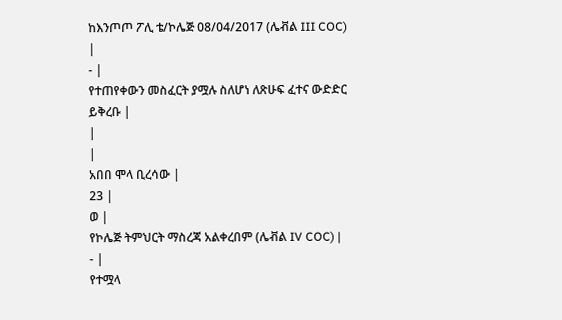ከእንጦጦ ፖሊ ቴ/ኮሌጅ 08/04/2017 (ሌቭል III COC) |
- |
የተጠየቀውን መስፈርት ያሟሉ ስለሆነ ለጽሁፍ ፈተና ውድድር ይቅረቡ |
|
|
አበበ ሞላ ቢረሳው |
23 |
ወ |
የኮሌጅ ትምህርት ማስረጃ አልቀረበም (ሌቭል IV COC) |
- |
የተሟላ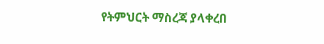የትምህርት ማስረጃ ያላቀረበ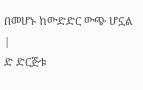በመሆኑ ከውድድር ውጭ ሆኗል |
ድ ድርጅቱ